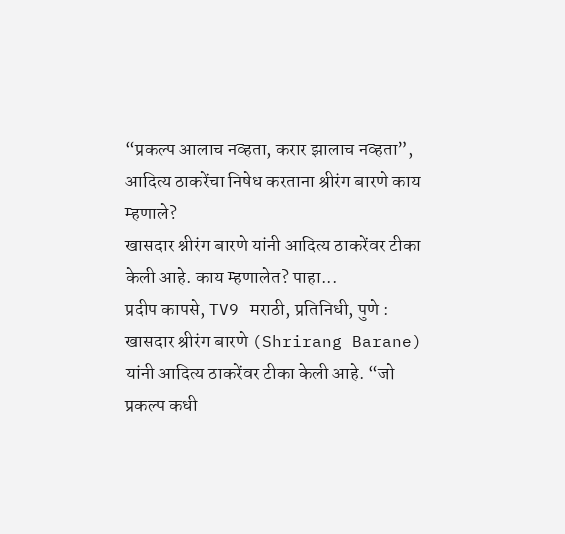“प्रकल्प आलाच नव्हता, करार झालाच नव्हता”, आदित्य ठाकरेंचा निषेध करताना श्रीरंग बारणे काय म्हणाले?
खासदार श्नीरंग बारणे यांनी आदित्य ठाकरेंवर टीका केली आहे. काय म्हणालेत? पाहा...
प्रदीप कापसे, TV9 मराठी, प्रतिनिधी, पुणे : खासदार श्रीरंग बारणे (Shrirang Barane) यांनी आदित्य ठाकरेंवर टीका केली आहे. “जो प्रकल्प कधी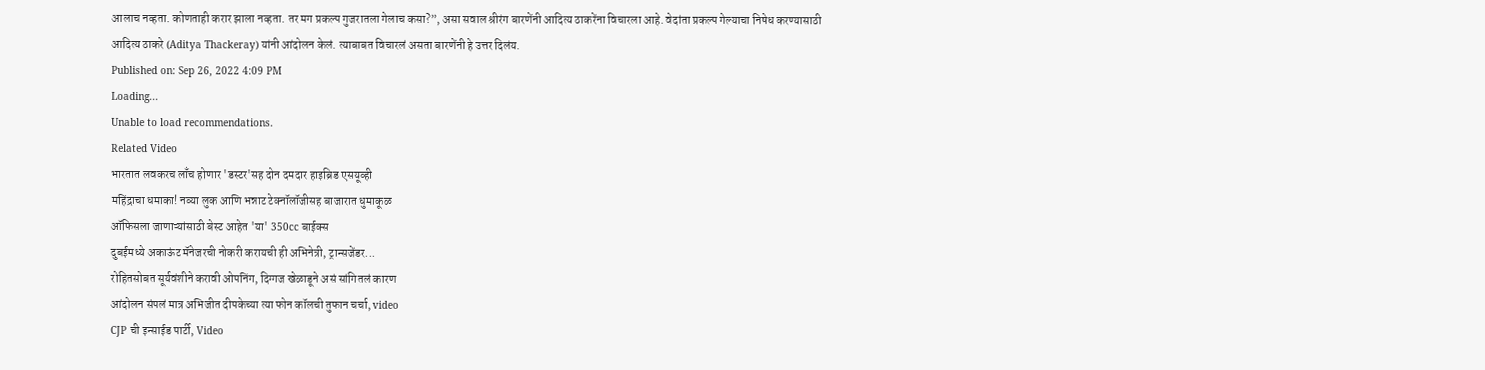आलाच नव्हता. कोणताही करार झाला नव्हता. तर मग प्रकल्प गुजरातला गेलाच कसा?”, असा सवाल श्रीरंग बारणेंनी आदित्य ठाकरेंना विचारला आहे. वेदांता प्रकल्प गेल्याचा निषेध करण्यासाठी आदित्य ठाकरे (Aditya Thackeray) यांनी आंदोलन केलं. त्याबाबत विचारलं असता बारणेंनी हे उत्तर दिलंय.
Published on: Sep 26, 2022 4:09 PM
Loading...
Unable to load recommendations.
Related Video
भारतात लवकरच लाँच होणार 'डस्टर'सह दोन दमदार हाइब्रिड एसयूव्ही
महिंद्राचा धमाका! नव्या लुक आणि भन्नाट टेक्नॉलॉजीसह बाजारात धुमाकूळ
ऑफिसला जाणाऱ्यांसाठी बेस्ट आहेत 'या' 350cc बाईक्स
दुबईमध्ये अकाऊंट मॅनेजरची नोकरी करायची ही अभिनेत्री, ट्रान्सजेंडर...
रोहितसोबत सूर्यवंशीने करावी ओपनिंग, दिग्गज खेळाडूने असं सांगितलं कारण
आंदोलन संपलं मात्र अभिजीत दीपकेच्या त्या फोन कॉलची तुफान चर्चा, video
CJP ची इन्साईड पार्टी, Video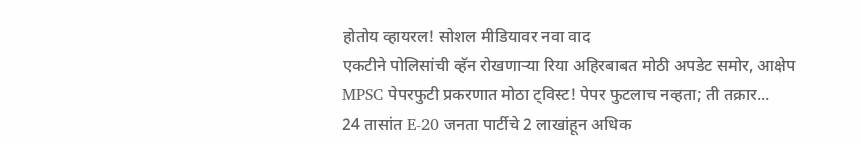होतोय व्हायरल! सोशल मीडियावर नवा वाद
एकटीने पोलिसांची व्हॅन रोखणाऱ्या रिया अहिरबाबत मोठी अपडेट समोर, आक्षेप
MPSC पेपरफुटी प्रकरणात मोठा ट्विस्ट! पेपर फुटलाच नव्हता; ती तक्रार...
24 तासांत E-20 जनता पार्टीचे 2 लाखांहून अधिक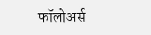फॉलोअर्स